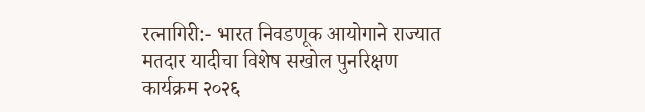रत्नागिरी:- भारत निवडणूक आयोगाने राज्यात मतदार यादीचा विशेष सखोल पुनरिक्षण कार्यक्रम २०२६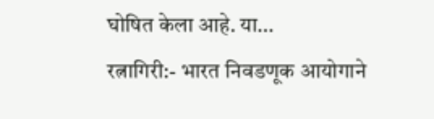घोषित केला आहे. या…
रत्नागिरी:- भारत निवडणूक आयोगाने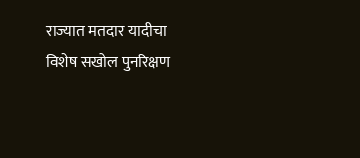राज्यात मतदार यादीचा विशेष सखोल पुनरिक्षण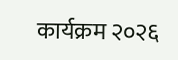कार्यक्रम २०२६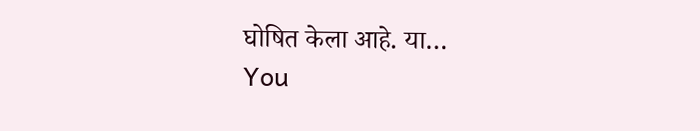घोषित केला आहे. या…
You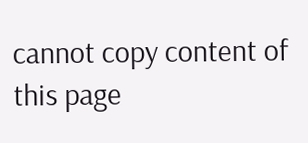cannot copy content of this page